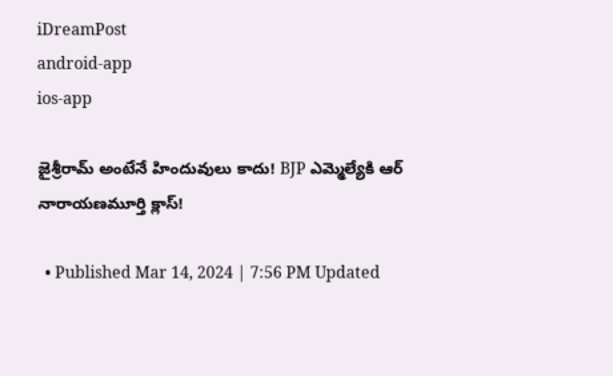iDreamPost
android-app
ios-app

జైశ్రీరామ్ అంటేనే హిందువులు కాదు! BJP ఎమ్మెల్యేకి ఆర్ నారాయణమూర్తి క్లాస్!

  • Published Mar 14, 2024 | 7:56 PM Updated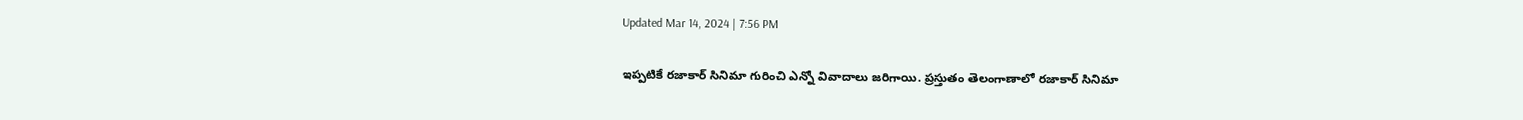Updated Mar 14, 2024 | 7:56 PM

ఇప్పటికే రజాకార్ సినిమా గురించి ఎన్నో వివాదాలు జరిగాయి. ప్రస్తుతం తెలంగాణాలో రజాకార్ సినిమా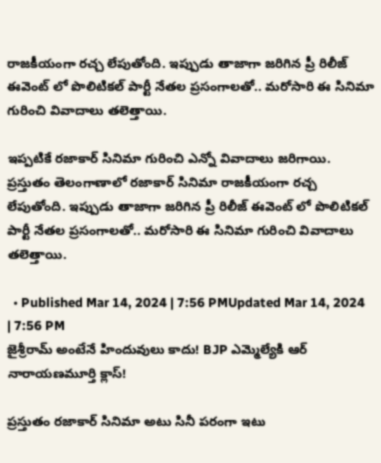రాజకీయంగా రచ్చ లేపుతోంది. ఇప్పుడు తాజాగా జరిగిన ప్రీ రిలీజ్ ఈవెంట్ లో పొలిటికల్ పార్టీ నేతల ప్రసంగాలతో.. మరోసారి ఈ సినిమా గురించి వివాదాలు తలెత్తాయి.

ఇప్పటికే రజాకార్ సినిమా గురించి ఎన్నో వివాదాలు జరిగాయి. ప్రస్తుతం తెలంగాణాలో రజాకార్ సినిమా రాజకీయంగా రచ్చ లేపుతోంది. ఇప్పుడు తాజాగా జరిగిన ప్రీ రిలీజ్ ఈవెంట్ లో పొలిటికల్ పార్టీ నేతల ప్రసంగాలతో.. మరోసారి ఈ సినిమా గురించి వివాదాలు తలెత్తాయి.

  • Published Mar 14, 2024 | 7:56 PMUpdated Mar 14, 2024 | 7:56 PM
జైశ్రీరామ్ అంటేనే హిందువులు కాదు! BJP ఎమ్మెల్యేకి ఆర్ నారాయణమూర్తి క్లాస్!

ప్రస్తుతం రజాకార్ సినిమా అటు సినీ పరంగా ఇటు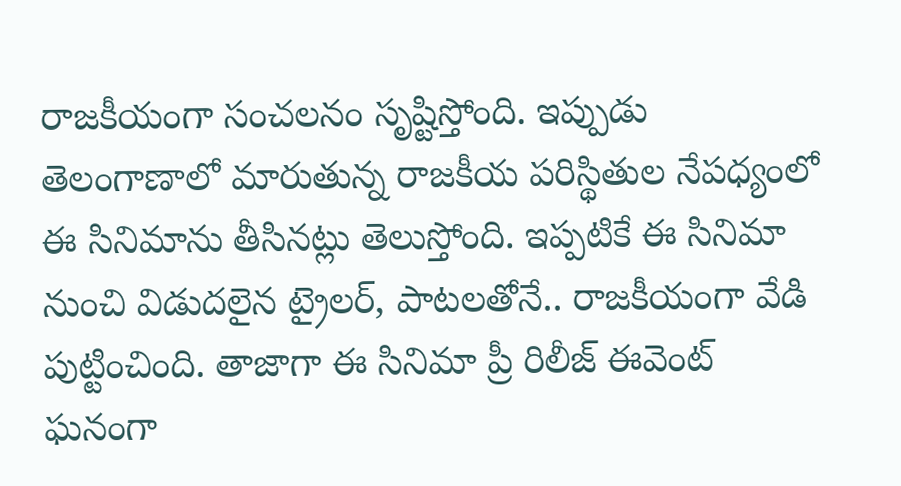రాజకీయంగా సంచలనం సృష్టిస్తోంది. ఇప్పుడు తెలంగాణాలో మారుతున్న రాజకీయ పరిస్థితుల నేపధ్యంలో ఈ సినిమాను తీసినట్లు తెలుస్తోంది. ఇప్పటికే ఈ సినిమా నుంచి విడుదలైన ట్రైలర్, పాటలతోనే.. రాజకీయంగా వేడి పుట్టించింది. తాజాగా ఈ సినిమా ప్రీ రిలీజ్ ఈవెంట్ ఘనంగా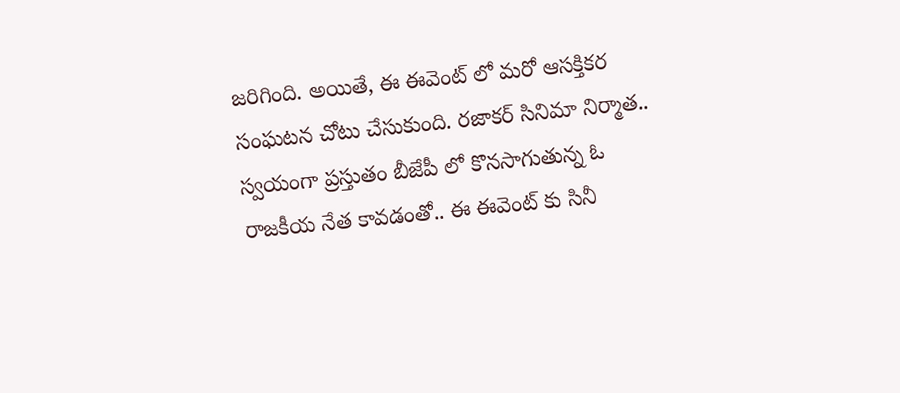జరిగింది. అయితే, ఈ ఈవెంట్ లో మరో ఆసక్తికర సంఘటన చోటు చేసుకుంది. రజాకర్ సినిమా నిర్మాత.. స్వయంగా ప్రస్తుతం బీజేపీ లో కొనసాగుతున్న ఓ రాజకీయ నేత కావడంతో.. ఈ ఈవెంట్ కు సినీ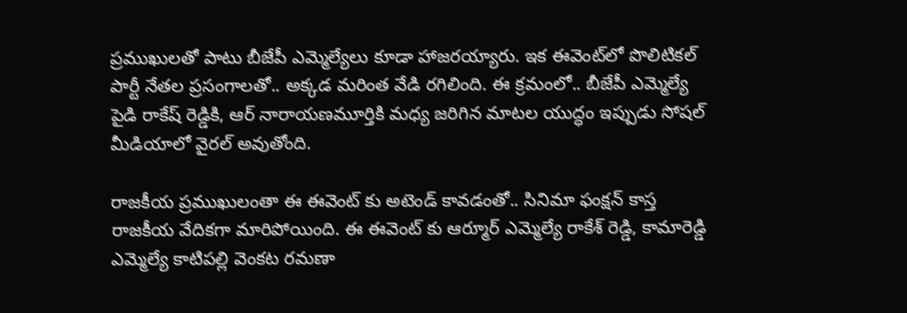ప్రముఖులతో పాటు బీజేపీ ఎమ్మెల్యేలు కూడా హాజరయ్యారు. ఇక ఈవెంట్‌లో పొలిటికల్ పార్టీ నేతల ప్రసంగాలతో.. అక్కడ మరింత వేడి రగిలింది. ఈ క్రమంలో.. బీజేపీ ఎమ్మెల్యే పైడి రాకేష్ రెడ్డికి, ఆర్ నారాయణమూర్తికి మధ్య జరిగిన మాటల యుద్ధం ఇప్పుడు సోషల్ మీడియాలో వైరల్ అవుతోంది.

రాజకీయ ప్రముఖులంతా ఈ ఈవెంట్ కు అటెండ్ కావడంతో.. సినిమా ఫంక్షన్ కాస్త రాజకీయ వేదికగా మారిపోయింది. ఈ ఈవెంట్ కు ఆర్మూర్ ఎమ్మెల్యే రాకేశ్ రెడ్డి, కామారెడ్డి ఎమ్మెల్యే కాటిపల్లి వెంకట రమణా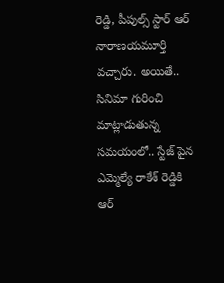రెడ్డి, పీపుల్స్ స్టార్ ఆర్ నారాణయమూర్తి వచ్చారు. అయితే.. సినిమా గురించి మాట్లాడుతున్న సమయంలో.. స్టేజ్ పైన ఎమ్మెల్యే రాకేశ్ రెడ్డికి ఆర్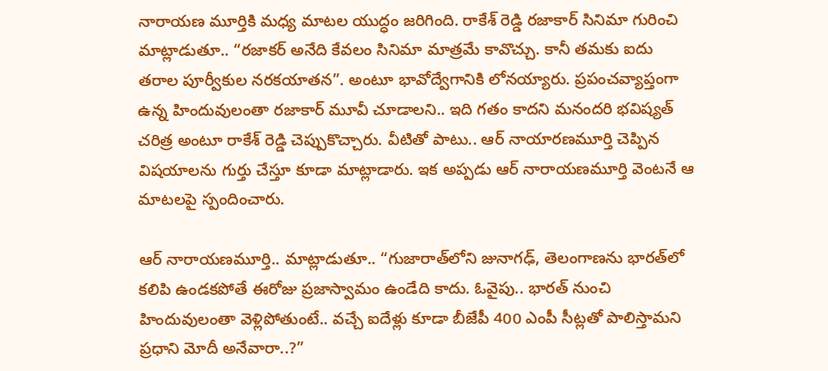నారాయణ మూర్తికి మధ్య మాటల యుద్ధం జరిగింది. రాకేశ్ రెడ్డి రజాకార్ సినిమా గురించి మాట్లాడుతూ.. “రజాకర్ అనేది కేవలం సినిమా మాత్రమే కావొచ్చు. కానీ తమకు ఐదు తరాల పూర్వీకుల నరకయాతన”. అంటూ భావోద్వేగానికి లోనయ్యారు. ప్రపంచవ్యాప్తంగా ఉన్న హిందువులంతా రజాకార్ మూవీ చూడాలని.. ఇది గతం కాదని మనందరి భవిష్యత్ చరిత్ర అంటూ రాకేశ్ రెడ్డి చెప్పుకొచ్చారు. వీటితో పాటు.. ఆర్ నాయారణమూర్తి చెప్పిన విషయాలను గుర్తు చేస్తూ కూడా మాట్లాడారు. ఇక అప్పడు ఆర్ నారాయణమూర్తి వెంటనే ఆ మాటలపై స్పందించారు.

ఆర్ నారాయణమూర్తి.. మాట్లాడుతూ.. “గుజారాత్‌లోని జునాగఢ్, తెలంగాణను భారత్‌లో కలిపి ఉండకపోతే ఈరోజు ప్రజాస్వామం ఉండేది కాదు. ఓవైపు.. భారత్ నుంచి హిందువులంతా వెళ్లిపోతుంటే.. వచ్చే ఐదేళ్లు కూడా బీజేపీ 400 ఎంపీ సీట్లతో పాలిస్తామని ప్రధాని మోదీ అనేవారా..?”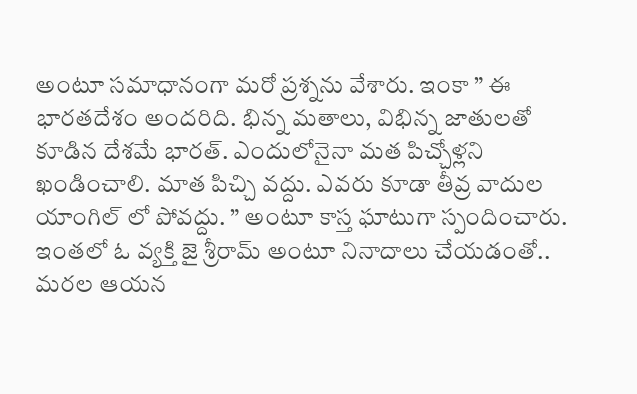అంటూ సమాధానంగా మరో ప్రశ్నను వేశారు. ఇంకా ” ఈ భారతదేశం అందరిది. భిన్న మతాలు, విభిన్న జాతులతో కూడిన దేశమే భారత్. ఎందులోనైనా మత పిచ్చోళ్లని ఖండించాలి. మాత పిచ్చి వద్దు. ఎవరు కూడా తీవ్ర వాదుల యాంగిల్ లో పోవద్దు. ” అంటూ కాస్త ఘాటుగా స్పందించారు. ఇంతలో ఓ వ్యక్తి జై శ్రీరామ్ అంటూ నినాదాలు చేయడంతో.. మరల ఆయన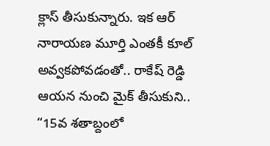క్లాస్ తీసుకున్నారు. ఇక ఆర్ నారాయణ మూర్తి ఎంతకీ కూల్ అవ్వకపోవడంతో.. రాకేష్ రెడ్డి ఆయన నుంచి మైక్ తీసుకుని.. “15వ శతాబ్దంలో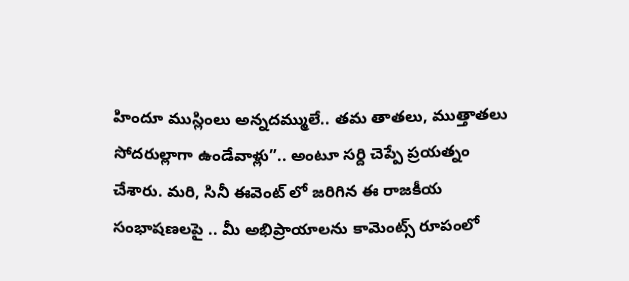హిందూ ముస్లింలు అన్నదమ్ములే.. తమ తాతలు, ముత్తాతలు సోదరుల్లాగా ఉండేవాళ్లు”.. అంటూ సర్ది చెప్పే ప్రయత్నం చేశారు. మరి, సినీ ఈవెంట్ లో జరిగిన ఈ రాజకీయ సంభాషణలపై .. మీ అభిప్రాయాలను కామెంట్స్ రూపంలో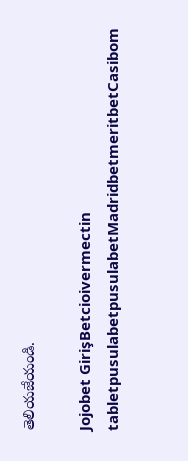తెలియజేయండి.

Jojobet GirişBetcioivermectin tabletpusulabetpusulabetMadridbetmeritbetCasibom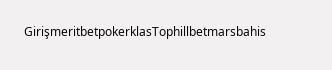GirişmeritbetpokerklasTophillbetmarsbahis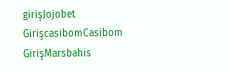girişJojobet GirişcasibomCasibom GirişMarsbahis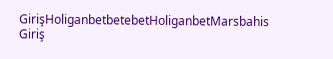GirişHoliganbetbetebetHoliganbetMarsbahis Giriş